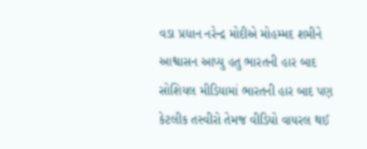વડા પ્રધાન નરેન્દ્ર મોદીએ મોહમ્મદ શમીને આશ્વાસન આપ્યુ હતુ ભારતની હાર બાદ સોશિયલ મીડિયામાં ભારતની હાર બાદ પણ કેટલીક તસ્વીરો તેમજ વીડિયો વાયરલ થઈ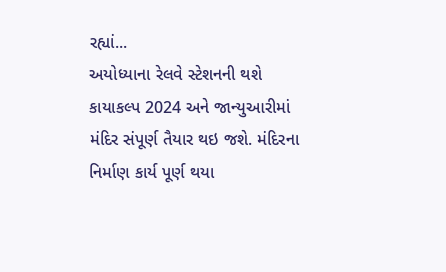રહ્યાં...
અયોધ્યાના રેલવે સ્ટેશનની થશે કાયાકલ્પ 2024 અને જાન્યુઆરીમાં મંદિર સંપૂર્ણ તૈયાર થઇ જશે. મંદિરના નિર્માણ કાર્ય પૂર્ણ થયા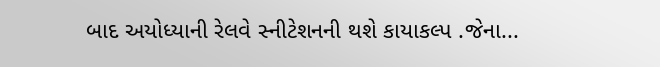બાદ અયોધ્યાની રેલવે સ્નીટેશનની થશે કાયાકલ્પ .જેના...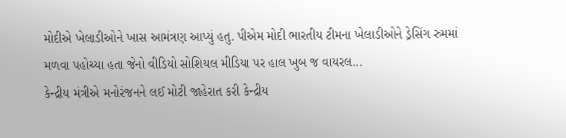મોદીએ ખેલાડીઓને ખાસ આમંત્રણ આપ્યું હતુ. પીએમ મોદી ભારતીય ટીમના ખેલાડીઓને ડ્રેસિંગ રુમમાં મળવા પહોચ્યા હતા જેનો વીડિયો સોશિયલ મીડિયા પર હાલ ખુબ જ વાયરલ...
કેન્દ્રીય મંત્રીએ મનોરંજનને લઈ મોટી જાહેરાત કરી કેન્દ્રીય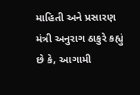માહિતી અને પ્રસારણ મંત્રી અનુરાગ ઠાકુરે કહ્યું છે કે, આગામી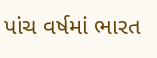પાંચ વર્ષમાં ભારત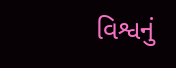વિશ્વનું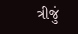ત્રીજું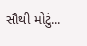સૌથી મોટું...